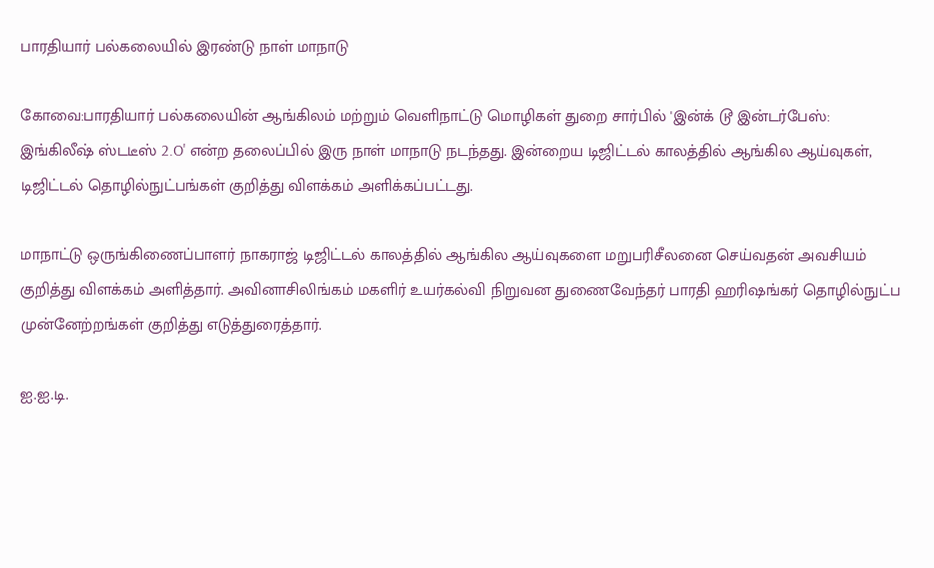பாரதியார் பல்கலையில் இரண்டு நாள் மாநாடு

கோவை:பாரதியார் பல்கலையின் ஆங்கிலம் மற்றும் வெளிநாட்டு மொழிகள் துறை சார்பில் 'இன்க் டூ இன்டர்பேஸ்: இங்கிலீஷ் ஸ்டடீஸ் 2.O' என்ற தலைப்பில் இரு நாள் மாநாடு நடந்தது. இன்றைய டிஜிட்டல் காலத்தில் ஆங்கில ஆய்வுகள், டிஜிட்டல் தொழில்நுட்பங்கள் குறித்து விளக்கம் அளிக்கப்பட்டது.

மாநாட்டு ஒருங்கிணைப்பாளர் நாகராஜ் டிஜிட்டல் காலத்தில் ஆங்கில ஆய்வுகளை மறுபரிசீலனை செய்வதன் அவசியம் குறித்து விளக்கம் அளித்தார். அவினாசிலிங்கம் மகளிர் உயர்கல்வி நிறுவன துணைவேந்தர் பாரதி ஹரிஷங்கர் தொழில்நுட்ப முன்னேற்றங்கள் குறித்து எடுத்துரைத்தார்.

ஐ.ஐ.டி.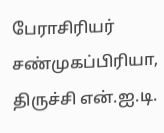பேராசிரியர் சண்முகப்பிரியா, திருச்சி என்.ஐ.டி.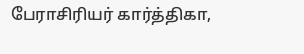பேராசிரியர் கார்த்திகா,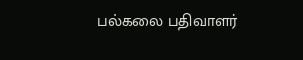பல்கலை பதிவாளர்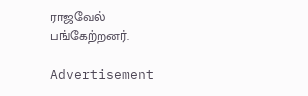ராஜவேல் பங்கேற்றனர்.

Advertisement